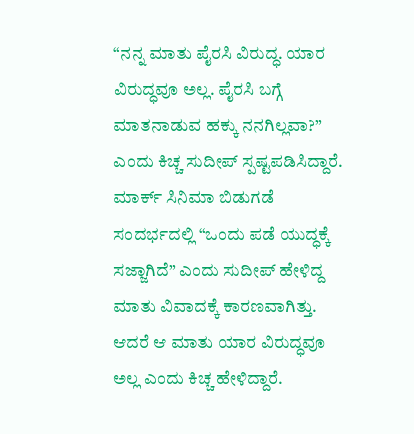“ನನ್ನ ಮಾತು ಪೈರಸಿ ವಿರುದ್ಧ. ಯಾರ ವಿರುದ್ಧವೂ ಅಲ್ಲ. ಪೈರಸಿ ಬಗ್ಗೆ ಮಾತನಾಡುವ ಹಕ್ಕು ನನಗಿಲ್ಲವಾ?” ಎಂದು ಕಿಚ್ಚ ಸುದೀಪ್ ಸ್ಪಷ್ಟಪಡಿಸಿದ್ದಾರೆ.
ಮಾರ್ಕ್ ಸಿನಿಮಾ ಬಿಡುಗಡೆ ಸಂದರ್ಭದಲ್ಲಿ “ಒಂದು ಪಡೆ ಯುದ್ಧಕ್ಕೆ ಸಜ್ಜಾಗಿದೆ” ಎಂದು ಸುದೀಪ್ ಹೇಳಿದ್ದ ಮಾತು ವಿವಾದಕ್ಕೆ ಕಾರಣವಾಗಿತ್ತು. ಆದರೆ ಆ ಮಾತು ಯಾರ ವಿರುದ್ಧವೂ ಅಲ್ಲ ಎಂದು ಕಿಚ್ಚ ಹೇಳಿದ್ದಾರೆ.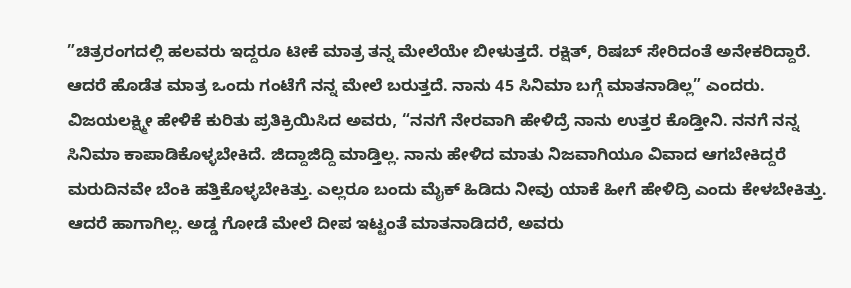”ಚಿತ್ರರಂಗದಲ್ಲಿ ಹಲವರು ಇದ್ದರೂ ಟೀಕೆ ಮಾತ್ರ ತನ್ನ ಮೇಲೆಯೇ ಬೀಳುತ್ತದೆ. ರಕ್ಷಿತ್, ರಿಷಬ್ ಸೇರಿದಂತೆ ಅನೇಕರಿದ್ದಾರೆ. ಆದರೆ ಹೊಡೆತ ಮಾತ್ರ ಒಂದು ಗಂಟೆಗೆ ನನ್ನ ಮೇಲೆ ಬರುತ್ತದೆ. ನಾನು 45 ಸಿನಿಮಾ ಬಗ್ಗೆ ಮಾತನಾಡಿಲ್ಲ” ಎಂದರು.
ವಿಜಯಲಕ್ಷ್ಮೀ ಹೇಳಿಕೆ ಕುರಿತು ಪ್ರತಿಕ್ರಿಯಿಸಿದ ಅವರು, “ನನಗೆ ನೇರವಾಗಿ ಹೇಳಿದ್ರೆ ನಾನು ಉತ್ತರ ಕೊಡ್ತೀನಿ. ನನಗೆ ನನ್ನ ಸಿನಿಮಾ ಕಾಪಾಡಿಕೊಳ್ಳಬೇಕಿದೆ. ಜಿದ್ದಾಜಿದ್ದಿ ಮಾಡ್ತಿಲ್ಲ. ನಾನು ಹೇಳಿದ ಮಾತು ನಿಜವಾಗಿಯೂ ವಿವಾದ ಆಗಬೇಕಿದ್ದರೆ ಮರುದಿನವೇ ಬೆಂಕಿ ಹತ್ತಿಕೊಳ್ಳಬೇಕಿತ್ತು. ಎಲ್ಲರೂ ಬಂದು ಮೈಕ್ ಹಿಡಿದು ನೀವು ಯಾಕೆ ಹೀಗೆ ಹೇಳಿದ್ರಿ ಎಂದು ಕೇಳಬೇಕಿತ್ತು. ಆದರೆ ಹಾಗಾಗಿಲ್ಲ. ಅಡ್ಡ ಗೋಡೆ ಮೇಲೆ ದೀಪ ಇಟ್ಟಂತೆ ಮಾತನಾಡಿದರೆ, ಅವರು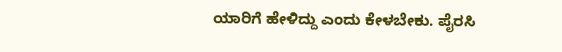ಯಾರಿಗೆ ಹೇಳಿದ್ದು ಎಂದು ಕೇಳಬೇಕು. ಪೈರಸಿ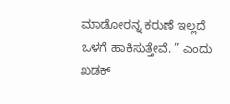ಮಾಡೋರನ್ನ ಕರುಣೆ ಇಲ್ಲದೆ ಒಳಗೆ ಹಾಕಿಸುತ್ತೇವೆ. ” ಎಂದು ಖಡಕ್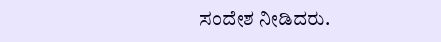ಸಂದೇಶ ನೀಡಿದರು.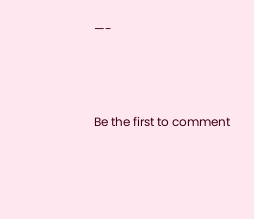—-





Be the first to comment